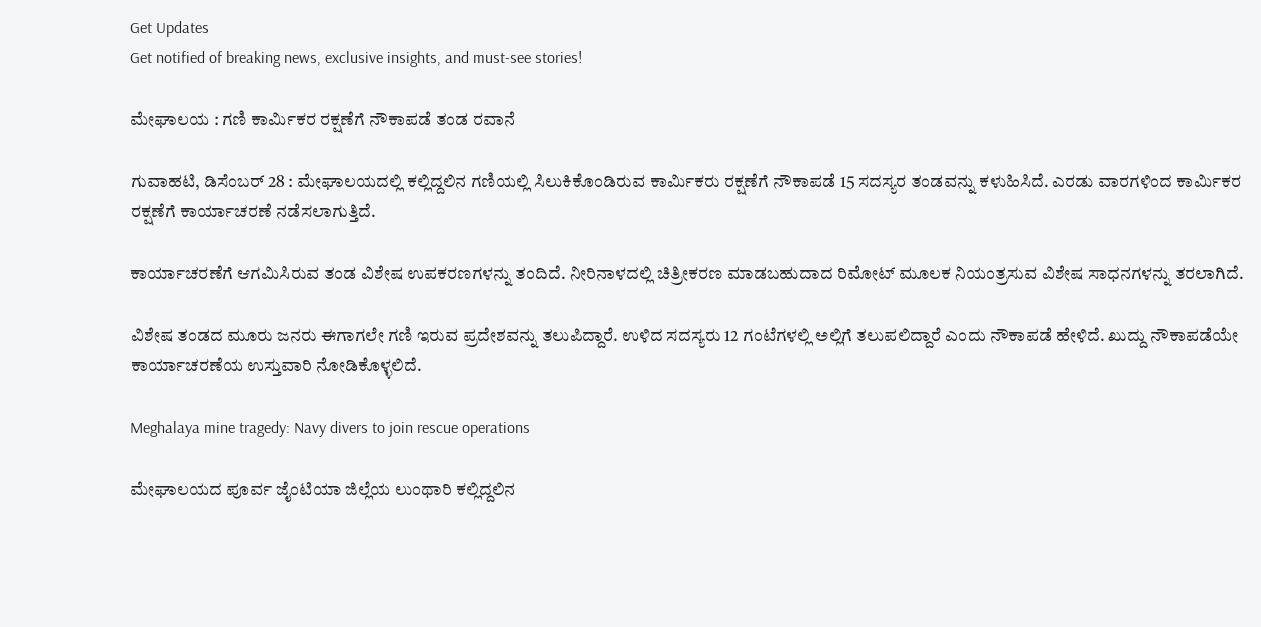Get Updates
Get notified of breaking news, exclusive insights, and must-see stories!

ಮೇಘಾಲಯ : ಗಣಿ ಕಾರ್ಮಿಕರ ರಕ್ಷಣೆಗೆ ನೌಕಾಪಡೆ ತಂಡ ರವಾನೆ

ಗುವಾಹಟಿ, ಡಿಸೆಂಬರ್ 28 : ಮೇಘಾಲಯದಲ್ಲಿ ಕಲ್ಲಿದ್ದಲಿನ ಗಣಿಯಲ್ಲಿ ಸಿಲುಕಿಕೊಂಡಿರುವ ಕಾರ್ಮಿಕರು ರಕ್ಷಣೆಗೆ ನೌಕಾಪಡೆ 15 ಸದಸ್ಯರ ತಂಡವನ್ನು ಕಳುಹಿಸಿದೆ. ಎರಡು ವಾರಗಳಿಂದ ಕಾರ್ಮಿಕರ ರಕ್ಷಣೆಗೆ ಕಾರ್ಯಾಚರಣೆ ನಡೆಸಲಾಗುತ್ತಿದೆ.

ಕಾರ್ಯಾಚರಣೆಗೆ ಆಗಮಿಸಿರುವ ತಂಡ ವಿಶೇಷ ಉಪಕರಣಗಳನ್ನು ತಂದಿದೆ. ನೀರಿನಾಳದಲ್ಲಿ ಚಿತ್ರೀಕರಣ ಮಾಡಬಹುದಾದ ರಿಮೋಟ್ ಮೂಲಕ ನಿಯಂತ್ರಸುವ ವಿಶೇಷ ಸಾಧನಗಳನ್ನು ತರಲಾಗಿದೆ.

ವಿಶೇಷ ತಂಡದ ಮೂರು ಜನರು ಈಗಾಗಲೇ ಗಣಿ ಇರುವ ಪ್ರದೇಶವನ್ನು ತಲುಪಿದ್ದಾರೆ. ಉಳಿದ ಸದಸ್ಯರು 12 ಗಂಟೆಗಳಲ್ಲಿ ಅಲ್ಲಿಗೆ ತಲುಪಲಿದ್ದಾರೆ ಎಂದು ನೌಕಾಪಡೆ ಹೇಳಿದೆ. ಖುದ್ದು ನೌಕಾಪಡೆಯೇ ಕಾರ್ಯಾಚರಣೆಯ ಉಸ್ತುವಾರಿ ನೋಡಿಕೊಳ್ಳಲಿದೆ.

Meghalaya mine tragedy: Navy divers to join rescue operations

ಮೇಘಾಲಯದ ಪೂರ್ವ ಜೈಂಟಿಯಾ ಜಿಲ್ಲೆಯ ಲುಂಥಾರಿ ಕಲ್ಲಿದ್ದಲಿನ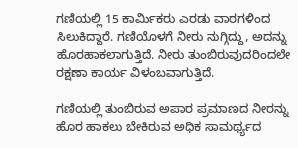ಗಣಿಯಲ್ಲಿ 15 ಕಾರ್ಮಿಕರು ಎರಡು ವಾರಗಳಿಂದ ಸಿಲುಕಿದ್ದಾರೆ. ಗಣಿಯೊಳಗೆ ನೀರು ನುಗ್ಗಿದ್ದು, ಅದನ್ನು ಹೊರಹಾಕಲಾಗುತ್ತಿದೆ. ನೀರು ತುಂಬಿರುವುದರಿಂದಲೇ ರಕ್ಷಣಾ ಕಾರ್ಯ ವಿಳಂಬವಾಗುತ್ತಿದೆ.

ಗಣಿಯಲ್ಲಿ ತುಂಬಿರುವ ಅಪಾರ ಪ್ರಮಾಣದ ನೀರನ್ನು ಹೊರ ಹಾಕಲು ಬೇಕಿರುವ ಅಧಿಕ ಸಾಮರ್ಥ್ಯದ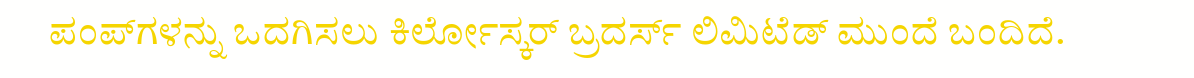ಪಂಪ್‌ಗಳನ್ನು ಒದಗಿಸಲು ಕಿರ್ಲೋಸ್ಕರ್ ಬ್ರದರ್ಸ್ ಲಿಮಿಟೆಡ್ ಮುಂದೆ ಬಂದಿದೆ.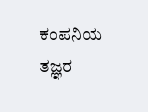ಕಂಪನಿಯ ತಜ್ಞರ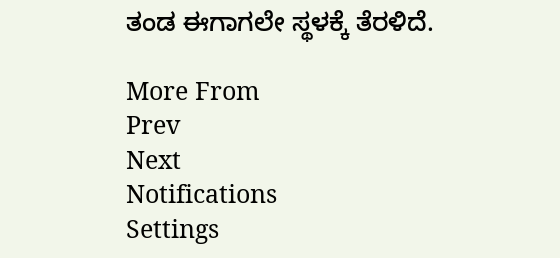ತಂಡ ಈಗಾಗಲೇ ಸ್ಥಳಕ್ಕೆ ತೆರಳಿದೆ.

More From
Prev
Next
Notifications
Settings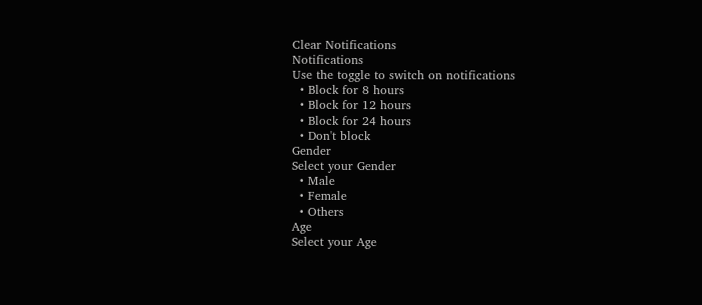Clear Notifications
Notifications
Use the toggle to switch on notifications
  • Block for 8 hours
  • Block for 12 hours
  • Block for 24 hours
  • Don't block
Gender
Select your Gender
  • Male
  • Female
  • Others
Age
Select your Age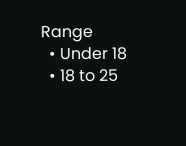Range
  • Under 18
  • 18 to 25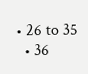• 26 to 35
  • 36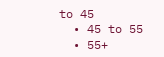to 45
  • 45 to 55
  • 55+